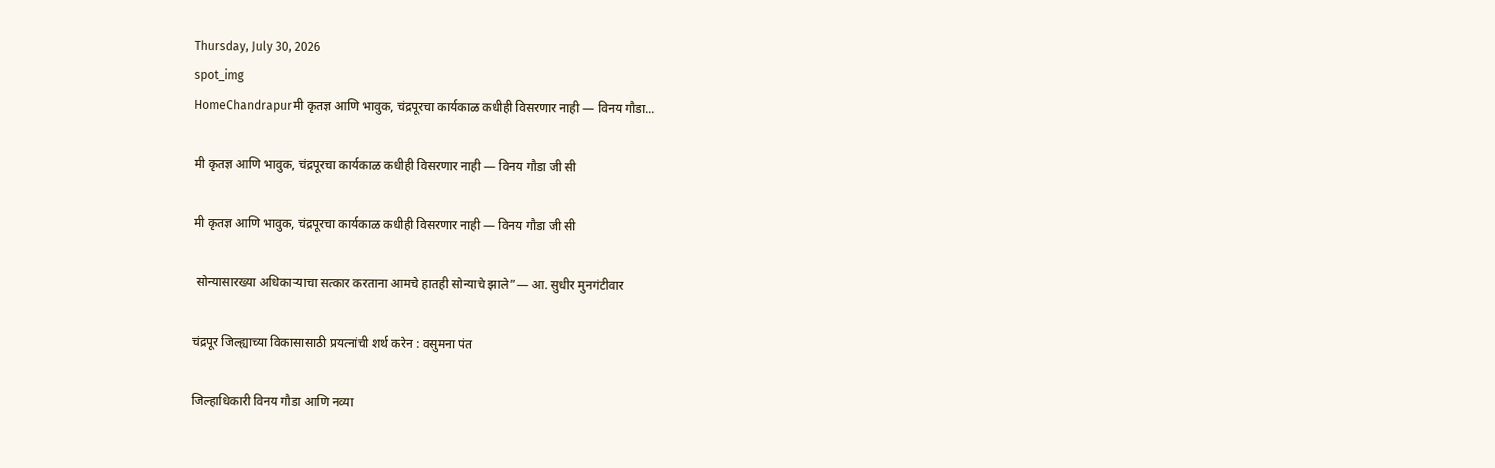Thursday, July 30, 2026
spot_img
HomeChandrapurमी कृतज्ञ आणि भावुक, चंद्रपूरचा कार्यकाळ कधीही विसरणार नाही — विनय गौडा...

मी कृतज्ञ आणि भावुक, चंद्रपूरचा कार्यकाळ कधीही विसरणार नाही — विनय गौडा जी सी

मी कृतज्ञ आणि भावुक, चंद्रपूरचा कार्यकाळ कधीही विसरणार नाही — विनय गौडा जी सी

 सोन्यासारख्या अधिकाऱ्याचा सत्कार करताना आमचे हातही सोन्याचे झाले”— आ. सुधीर मुनगंटीवार

चंद्रपूर जिल्ह्याच्या विकासासाठी प्रयत्नांची शर्थ करेन : वसुमना पंत

जिल्हाधिकारी विनय गौडा आणि नव्या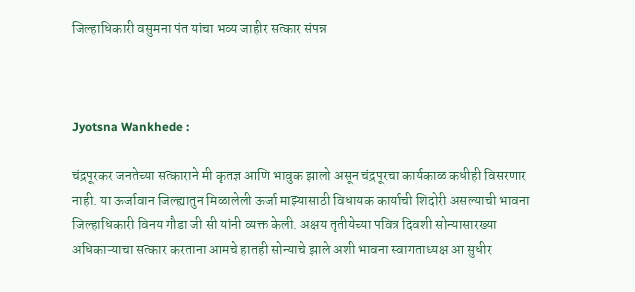जिल्हाधिकारी वसुमना पंत यांचा भव्य जाहीर सत्कार संपन्न



Jyotsna Wankhede :

चंद्रपूरकर जनतेच्या सत्काराने मी कृतज्ञ आणि भावुक झालो असून चंद्रपूरचा कार्यकाळ कधीही विसरणार नाही. या ऊर्जावान जिल्ह्यातुन मिळालेली ऊर्जा माझ्यासाठी विधायक कार्याची शिदोरी असल्याची भावना जिल्हाधिकारी विनय गौडा जी सी यांनी व्यक्त केली. अक्षय तृतीयेच्या पवित्र दिवशी सोन्यासारख्या अधिकाऱ्याचा सत्कार करताना आमचे हातही सोन्याचे झाले अशी भावना स्वागताध्यक्ष आ सुधीर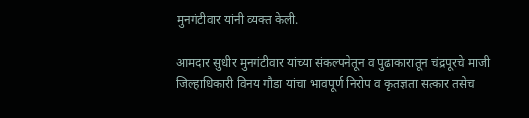मुनगंटीवार यांनी व्यक्त केली.

आमदार सुधीर मुनगंटीवार यांच्या संकल्पनेतून व पुढाकारातून चंद्रपूरचे माजी जिल्हाधिकारी विनय गौडा यांचा भावपूर्ण निरोप व कृतज्ञता सत्कार तसेच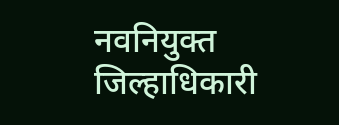नवनियुक्त जिल्हाधिकारी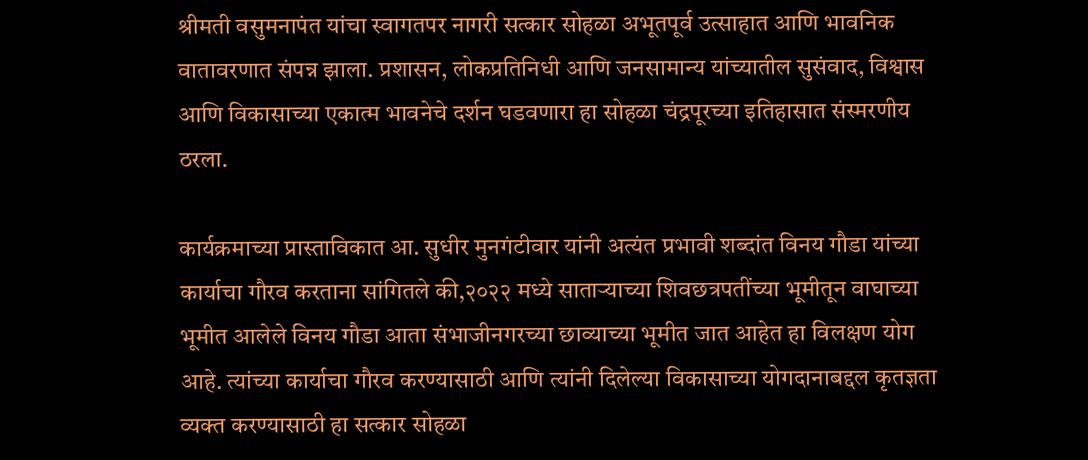श्रीमती वसुमनापंत यांचा स्वागतपर नागरी सत्कार सोहळा अभूतपूर्व उत्साहात आणि भावनिक वातावरणात संपन्न झाला. प्रशासन, लोकप्रतिनिधी आणि जनसामान्य यांच्यातील सुसंवाद, विश्वास आणि विकासाच्या एकात्म भावनेचे दर्शन घडवणारा हा सोहळा चंद्रपूरच्या इतिहासात संस्मरणीय ठरला.

कार्यक्रमाच्या प्रास्ताविकात आ. सुधीर मुनगंटीवार यांनी अत्यंत प्रभावी शब्दांत विनय गौडा यांच्या कार्याचा गौरव करताना सांगितले की,२०२२ मध्ये साताऱ्याच्या शिवछत्रपतींच्या भूमीतून वाघाच्या भूमीत आलेले विनय गौडा आता संभाजीनगरच्या छाव्याच्या भूमीत जात आहेत हा विलक्षण योग आहे. त्यांच्या कार्याचा गौरव करण्यासाठी आणि त्यांनी दिलेल्या विकासाच्या योगदानाबद्दल कृतज्ञता व्यक्त करण्यासाठी हा सत्कार सोहळा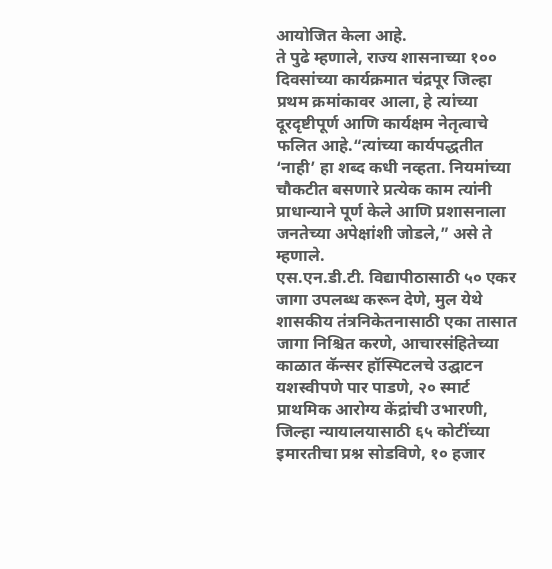आयोजित केला आहे.
ते पुढे म्हणाले, राज्य शासनाच्या १०० दिवसांच्या कार्यक्रमात चंद्रपूर जिल्हा प्रथम क्रमांकावर आला, हे त्यांच्या दूरदृष्टीपूर्ण आणि कार्यक्षम नेतृत्वाचे फलित आहे.“त्यांच्या कार्यपद्धतीत ‘नाही’ हा शब्द कधी नव्हता. नियमांच्या चौकटीत बसणारे प्रत्येक काम त्यांनी प्राधान्याने पूर्ण केले आणि प्रशासनाला जनतेच्या अपेक्षांशी जोडले,” असे ते म्हणाले.
एस.एन.डी.टी. विद्यापीठासाठी ५० एकर जागा उपलब्ध करून देणे, मुल येथे शासकीय तंत्रनिकेतनासाठी एका तासात जागा निश्चित करणे, आचारसंहितेच्या काळात कॅन्सर हॉस्पिटलचे उद्घाटन यशस्वीपणे पार पाडणे, २० स्मार्ट प्राथमिक आरोग्य केंद्रांची उभारणी, जिल्हा न्यायालयासाठी ६५ कोटींच्या इमारतीचा प्रश्न सोडविणे, १० हजार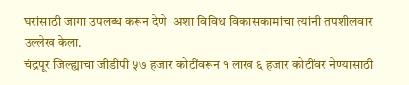घरांसाठी जागा उपलब्ध करून देणे  अशा विविध विकासकामांचा त्यांनी तपशीलवार उल्लेख केला.
चंद्रपूर जिल्ह्याचा जीडीपी ५७ हजार कोटींवरून १ लाख ६ हजार कोटींवर नेण्यासाठी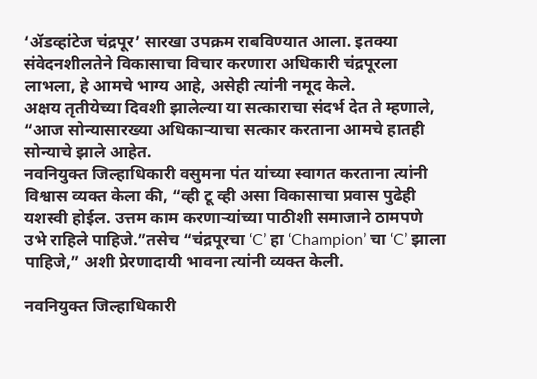‘ॲडव्हांटेज चंद्रपूर’ सारखा उपक्रम राबविण्यात आला. इतक्या संवेदनशीलतेने विकासाचा विचार करणारा अधिकारी चंद्रपूरला लाभला, हे आमचे भाग्य आहे, असेही त्यांनी नमूद केले.
अक्षय तृतीयेच्या दिवशी झालेल्या या सत्काराचा संदर्भ देत ते म्हणाले, “आज सोन्यासारख्या अधिकाऱ्याचा सत्कार करताना आमचे हातही सोन्याचे झाले आहेत.
नवनियुक्त जिल्हाधिकारी वसुमना पंत यांच्या स्वागत करताना त्यांनी विश्वास व्यक्त केला की, “व्ही टू व्ही असा विकासाचा प्रवास पुढेही यशस्वी होईल. उत्तम काम करणाऱ्यांच्या पाठीशी समाजाने ठामपणे उभे राहिले पाहिजे.”तसेच “चंद्रपूरचा ‘C’ हा ‘Champion’ चा ‘C’ झाला पाहिजे,” अशी प्रेरणादायी भावना त्यांनी व्यक्त केली.

नवनियुक्त जिल्हाधिकारी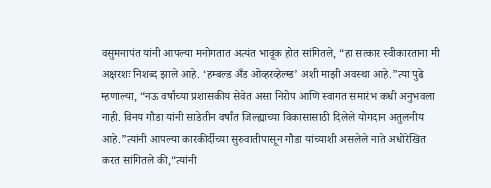वसुमनापंत यांनी आपल्या मनोगतात अत्यंत भावूक होत सांगितले, “हा सत्कार स्वीकारताना मी अक्षरशः निशब्द झाले आहे. ‘हम्बल्ड अँड ओव्हरव्हेल्म्ड’ अशी माझी अवस्था आहे.”त्या पुढे म्हणाल्या, “नऊ वर्षांच्या प्रशासकीय सेवेत असा निरोप आणि स्वागत समारंभ कधी अनुभवला नाही. विनय गौडा यांनी साडेतीन वर्षांत जिल्ह्याच्या विकासासाठी दिलेले योगदान अतुलनीय आहे.”त्यांनी आपल्या कारकीर्दीच्या सुरुवातीपासून गौडा यांच्याशी असलेले नाते अधोरेखित करत सांगितले की,“त्यांनी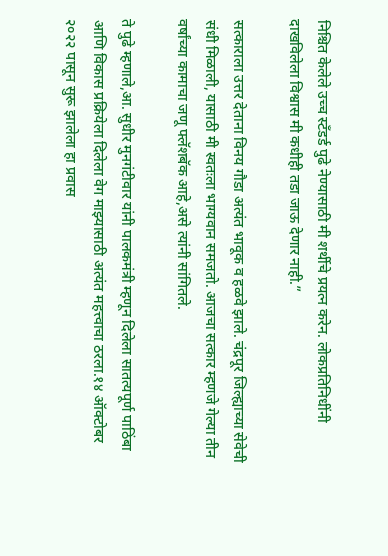निश्चित केलेले उच्च स्टँडर्ड पुढे नेण्यासाठी मी शर्थीचे प्रयत्न करेन. लोकप्रतिनिधींनी दाखविलेला विश्वास मी कधीही तडा जाऊ देणार नाही.”

सत्काराला उत्तर देताना विनय गौडा अत्यंत भावूक व हळवे झाले. चंद्रपूर जिल्ह्याच्या सेवेची संधी मिळाली, यासाठी मी स्वतःला भाग्यवान समजतो. आजचा सत्कार म्हणजे गेल्या तीन वर्षांच्या कामाचा जणू फ्लॅशबॅक आहे,असे त्यांनी सांगितले.

ते पुढे म्हणाले,आ. सुधीर मुनगंटीवार यांनी पालकमंत्री म्हणून दिलेला सातत्यपूर्ण पाठिंबा आणि विकास प्रक्रियेला दिलेला वेग माझ्यासाठी अत्यंत महत्त्वाचा ठरला.१४ ऑक्टोबर २०२२ पासून सुरू झालेला हा प्रवास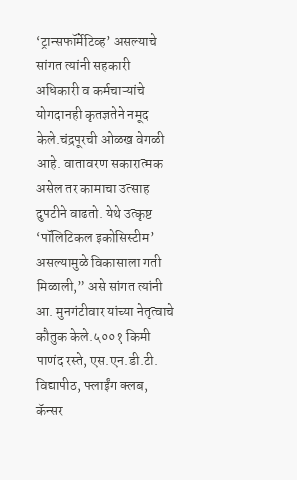‘ट्रान्सफॉर्मेटिव्ह’ असल्याचे सांगत त्यांनी सहकारी अधिकारी व कर्मचाऱ्यांचे योगदानही कृतज्ञतेने नमूद केले.चंद्रपूरची ओळख वेगळी आहे. वातावरण सकारात्मक असेल तर कामाचा उत्साह दुपटीने वाढतो. येथे उत्कृष्ट ‘पॉलिटिकल इकोसिस्टीम’ असल्यामुळे विकासाला गती मिळाली,” असे सांगत त्यांनी आ. मुनगंटीवार यांच्या नेतृत्वाचे कौतुक केले.५००१ किमी पाणंद रस्ते, एस.एन.डी.टी. विद्यापीठ, फ्लाईंग क्लब, कॅन्सर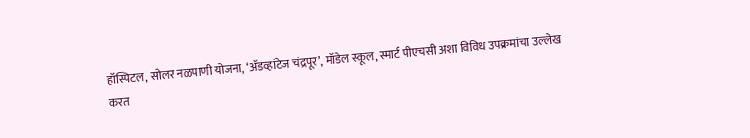हॉस्पिटल, सोलर नळपाणी योजना, ‘ॲडव्हांटेज चंद्रपूर’, मॉडेल स्कूल, स्मार्ट पीएचसी अशा विविध उपक्रमांचा उल्लेख करत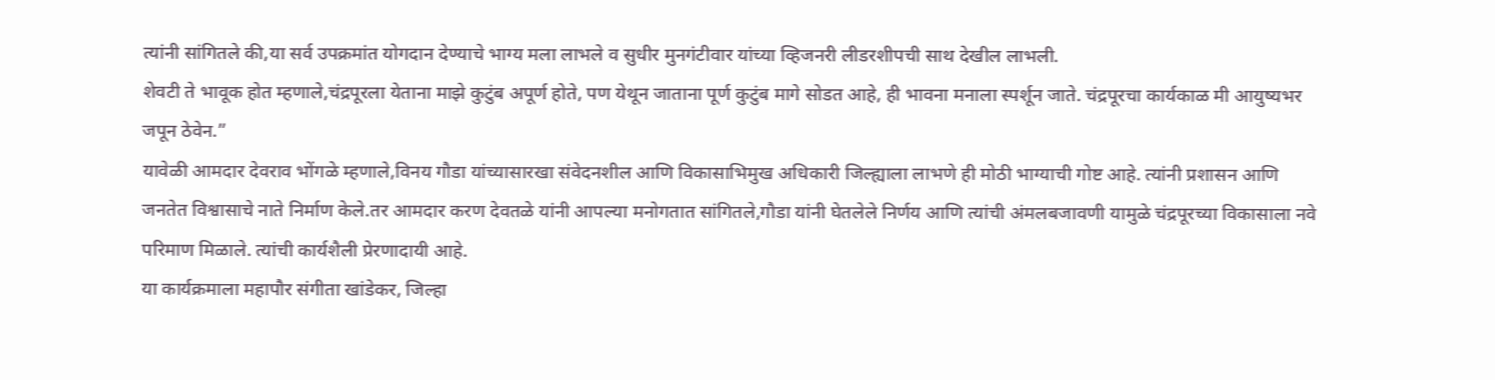त्यांनी सांगितले की,या सर्व उपक्रमांत योगदान देण्याचे भाग्य मला लाभले व सुधीर मुनगंटीवार यांच्या व्हिजनरी लीडरशीपची साथ देखील लाभली.
शेवटी ते भावूक होत म्हणाले,चंद्रपूरला येताना माझे कुटुंब अपूर्ण होते, पण येथून जाताना पूर्ण कुटुंब मागे सोडत आहे, ही भावना मनाला स्पर्शून जाते. चंद्रपूरचा कार्यकाळ मी आयुष्यभर जपून ठेवेन.”
यावेळी आमदार देवराव भोंगळे म्हणाले,विनय गौडा यांच्यासारखा संवेदनशील आणि विकासाभिमुख अधिकारी जिल्ह्याला लाभणे ही मोठी भाग्याची गोष्ट आहे. त्यांनी प्रशासन आणि जनतेत विश्वासाचे नाते निर्माण केले.तर आमदार करण देवतळे यांनी आपल्या मनोगतात सांगितले,गौडा यांनी घेतलेले निर्णय आणि त्यांची अंमलबजावणी यामुळे चंद्रपूरच्या विकासाला नवे परिमाण मिळाले. त्यांची कार्यशैली प्रेरणादायी आहे.
या कार्यक्रमाला महापौर संगीता खांडेकर, जिल्हा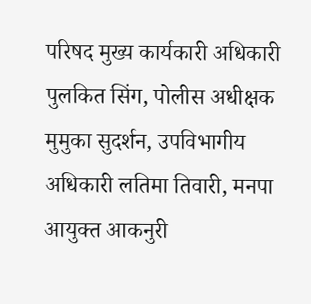परिषद मुख्य कार्यकारी अधिकारी पुलकित सिंग, पोलीस अधीक्षक मुमुका सुदर्शन, उपविभागीय अधिकारी लतिमा तिवारी, मनपा आयुक्त आकनुरी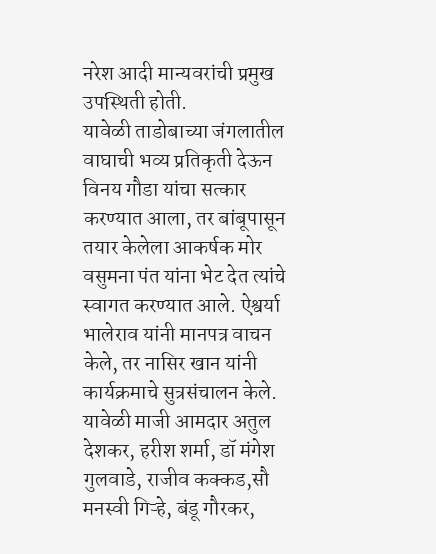नरेश आदी मान्यवरांची प्रमुख उपस्थिती होती.
यावेळी ताडोबाच्या जंगलातील वाघाची भव्य प्रतिकृती देऊन विनय गौडा यांचा सत्कार करण्यात आला, तर बांबूपासून तयार केलेला आकर्षक मोर वसुमना पंत यांना भेट देत त्यांचे स्वागत करण्यात आले. ऐश्वर्या भालेराव यांनी मानपत्र वाचन केले, तर नासिर खान यांनी कार्यक्रमाचे सुत्रसंचालन केले. यावेळी माजी आमदार अतुल देशकर, हरीश शर्मा, डॉ मंगेश गुलवाडे, राजीव कक्कड,सौ मनस्वी गिऱ्हे, बंडू गौरकर,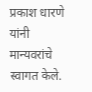प्रकाश धारणे यांनी मान्यवरांचे स्वागत केले.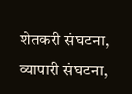शेतकरी संघटना, व्यापारी संघटना,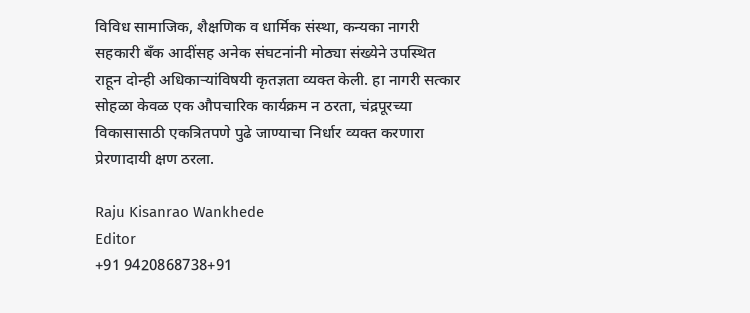विविध सामाजिक, शैक्षणिक व धार्मिक संस्था, कन्यका नागरी सहकारी बँक आदींसह अनेक संघटनांनी मोठ्या संख्येने उपस्थित राहून दोन्ही अधिकाऱ्यांविषयी कृतज्ञता व्यक्त केली. हा नागरी सत्कार सोहळा केवळ एक औपचारिक कार्यक्रम न ठरता, चंद्रपूरच्या विकासासाठी एकत्रितपणे पुढे जाण्याचा निर्धार व्यक्त करणारा प्रेरणादायी क्षण ठरला.

Raju Kisanrao Wankhede
Editor
+91 9420868738+91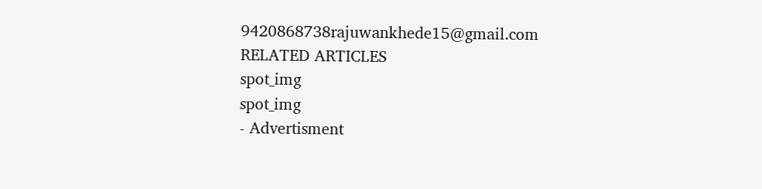9420868738rajuwankhede15@gmail.com
RELATED ARTICLES
spot_img
spot_img
- Advertisment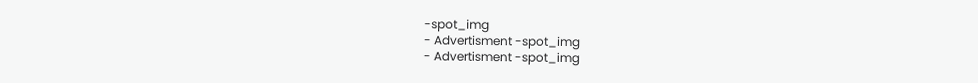-spot_img
- Advertisment -spot_img
- Advertisment -spot_img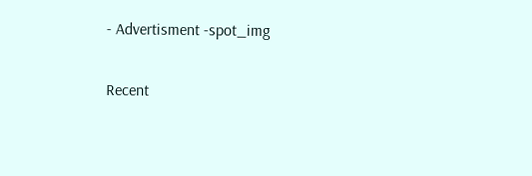- Advertisment -spot_img

Recent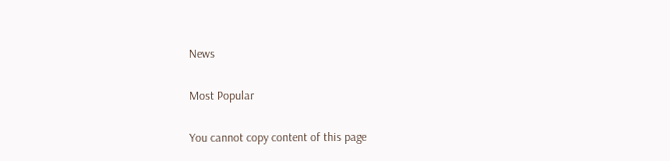News

Most Popular

You cannot copy content of this page